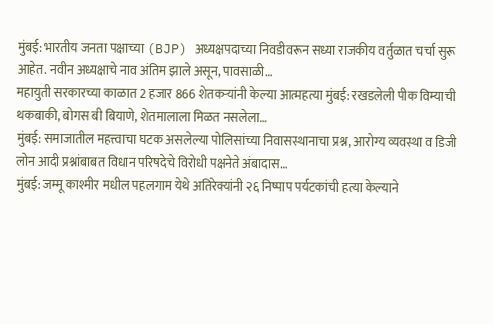मुंबई: भारतीय जनता पक्षाच्या (BJP) अध्यक्षपदाच्या निवडीवरून सध्या राजकीय वर्तुळात चर्चा सुरू आहेत. नवीन अध्यक्षाचे नाव अंतिम झाले असून, पावसाळी…
महायुती सरकारच्या काळात 2 हजार 866 शेतकऱ्यांनी केल्या आत्महत्या मुंबई: रखडलेली पीक विम्याची थकबाकी, बोगस बी बियाणे, शेतमालाला मिळत नसलेला…
मुंबई: समाजातील महत्त्वाचा घटक असलेल्या पोलिसांच्या निवासस्थानाचा प्रश्न, आरोग्य व्यवस्था व डिजी लोन आदी प्रश्नांबाबत विधान परिषदेचे विरोधी पक्षनेते अंबादास…
मुंबई: जम्मू काश्मीर मधील पहलगाम येथे अतिरेक्यांनी २६ निष्पाप पर्यटकांची हत्या केल्याने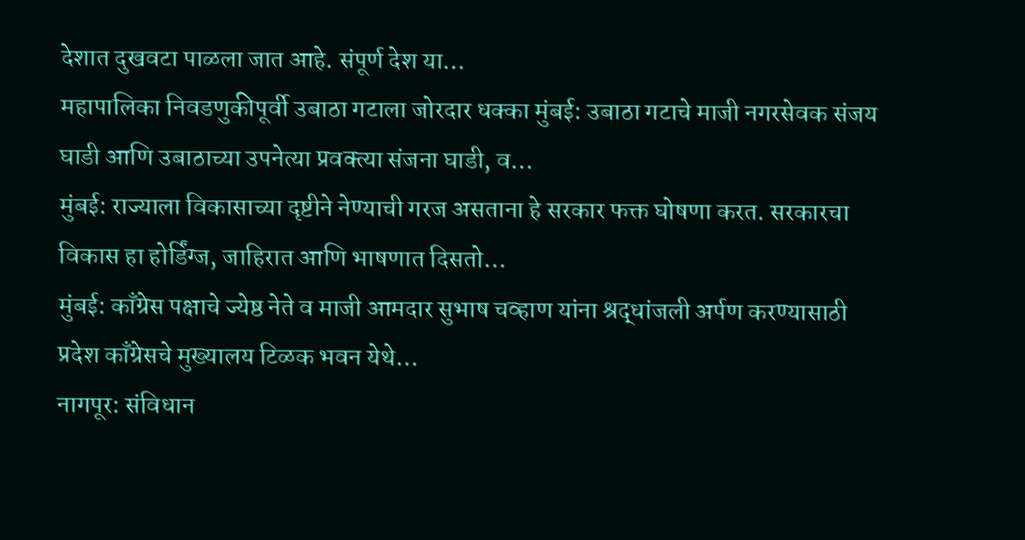देशात दुखवटा पाळला जात आहे. संपूर्ण देश या…
महापालिका निवडणुकीपूर्वी उबाठा गटाला जोरदार धक्का मुंबई: उबाठा गटाचे माजी नगरसेवक संजय घाडी आणि उबाठाच्या उपनेत्या प्रवक्त्या संजना घाडी, व…
मुंबई: राज्याला विकासाच्या दृष्टीने नेण्याची गरज असताना हे सरकार फक्त घोषणा करत. सरकारचा विकास हा होर्डिंग्ज, जाहिरात आणि भाषणात दिसतो…
मुंबई: काँग्रेस पक्षाचे ज्येष्ठ नेते व माजी आमदार सुभाष चव्हाण यांना श्रद्धांजली अर्पण करण्यासाठी प्रदेश काँग्रेसचे मुख्यालय टिळक भवन येथे…
नागपूर: संविधान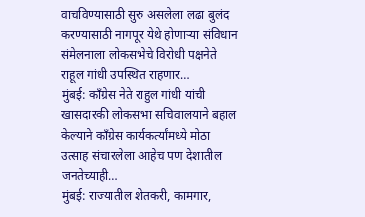वाचविण्यासाठी सुरु असलेला लढा बुलंद करण्यासाठी नागपूर येथे होणाऱ्या संविधान संमेलनाला लोकसभेचे विरोधी पक्षनेते राहूल गांधी उपस्थित राहणार…
मुंबई: काँग्रेस नेते राहुल गांधी यांची खासदारकी लोकसभा सचिवालयाने बहाल केल्याने काँग्रेस कार्यकर्त्यांमध्ये मोठा उत्साह संचारलेला आहेच पण देशातील जनतेच्याही…
मुंबई: राज्यातील शेतकरी, कामगार,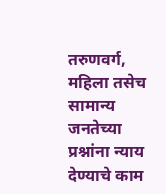तरुणवर्ग, महिला तसेच सामान्य जनतेच्या प्रश्नांना न्याय देण्याचे काम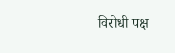विरोधी पक्ष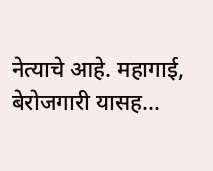नेत्याचे आहे. महागाई, बेरोजगारी यासह…